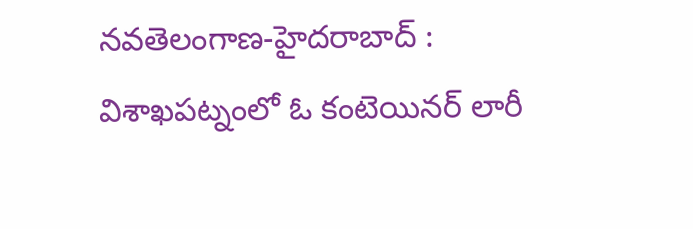నవతెలంగాణ-హైదరాబాద్ : విశాఖపట్నంలో ఓ కంటెయినర్ లారీ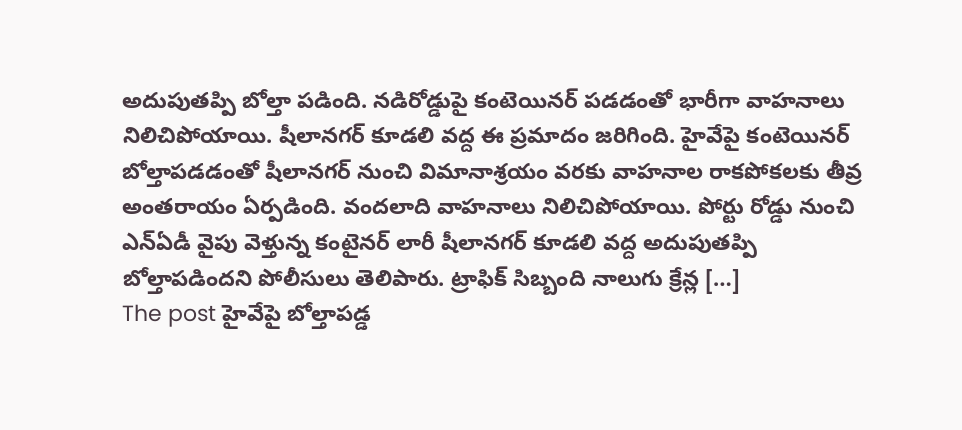అదుపుతప్పి బోల్తా పడింది. నడిరోడ్డుపై కంటెయినర్ పడడంతో భారీగా వాహనాలు నిలిచిపోయాయి. షీలానగర్ కూడలి వద్ద ఈ ప్రమాదం జరిగింది. హైవేపై కంటెయినర్ బోల్తాపడడంతో షీలానగర్ నుంచి విమానాశ్రయం వరకు వాహనాల రాకపోకలకు తీవ్ర అంతరాయం ఏర్పడింది. వందలాది వాహనాలు నిలిచిపోయాయి. పోర్టు రోడ్డు నుంచి ఎన్ఏడీ వైపు వెళ్తున్న కంటైనర్ లారీ షీలానగర్ కూడలి వద్ద అదుపుతప్పి బోల్తాపడిందని పోలీసులు తెలిపారు. ట్రాఫిక్ సిబ్బంది నాలుగు క్రేన్ల […]
The post హైవేపై బోల్తాపడ్డ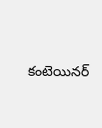కంటెయినర్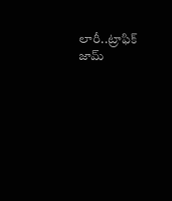లారీ..ట్రాఫిక్ జామ్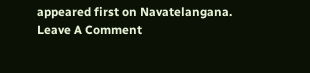appeared first on Navatelangana.
Leave A Comment